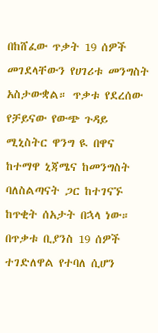በከሸፈው ጥቃት 19 ሰዎች መገደላቸውን የሀገሪቱ መንግስት አስታውቋል። ጥቃቱ የደረሰው የቻይናው የውጭ ጉዳይ ሚኒስትር ዋንግ ዪ በዋና ከተማዋ ኒጃሜና ከመንግስት ባለስልጣናት ጋር ከተገናኙ ከጥቂት ሰአታት በኋላ ነው።
በጥቃቱ ቢያንስ 19 ሰዎች ተገድለዋል የተባለ ሲሆን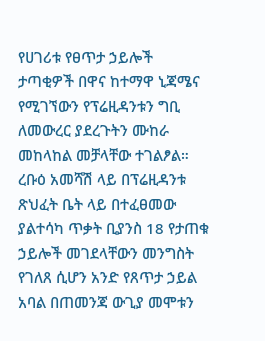የሀገሪቱ የፀጥታ ኃይሎች ታጣቂዎች በዋና ከተማዋ ኒጃሜና የሚገኘውን የፕሬዚዳንቱን ግቢ ለመውረር ያደረጉትን ሙከራ መከላከል መቻላቸው ተገልፆል።
ረቡዕ አመሻሽ ላይ በፕሬዚዳንቱ ጽህፈት ቤት ላይ በተፈፀመው ያልተሳካ ጥቃት ቢያንስ 18 የታጠቁ ኃይሎች መገደላቸውን መንግስት የገለጸ ሲሆን አንድ የጸጥታ ኃይል አባል በጠመንጃ ውጊያ መሞቱን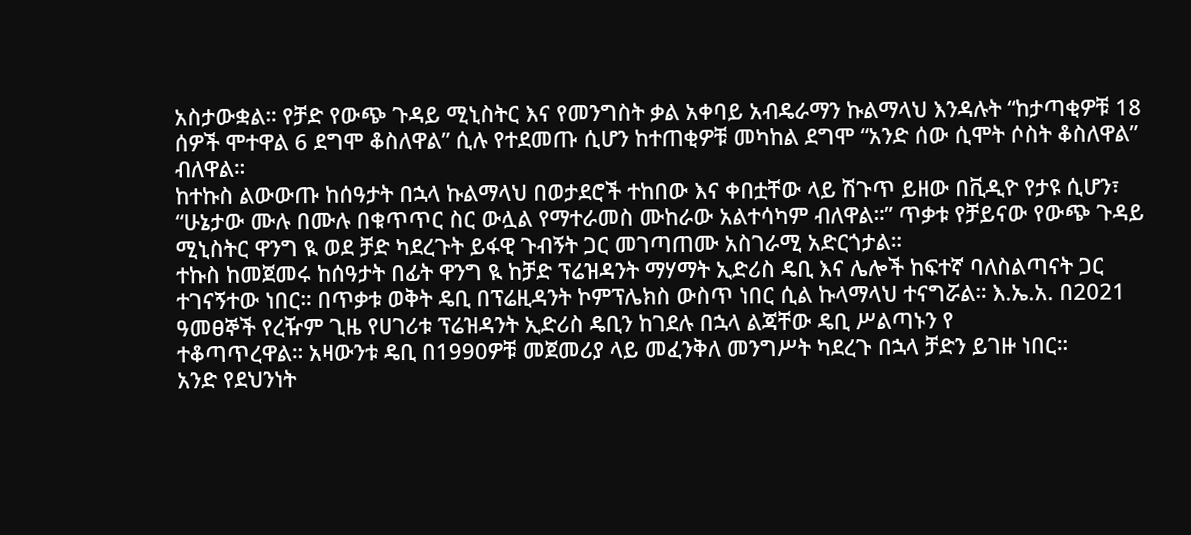አስታውቋል። የቻድ የውጭ ጉዳይ ሚኒስትር እና የመንግስት ቃል አቀባይ አብዴራማን ኩልማላህ እንዳሉት “ከታጣቂዎቹ 18 ሰዎች ሞተዋል 6 ደግሞ ቆስለዋል” ሲሉ የተደመጡ ሲሆን ከተጠቂዎቹ መካከል ደግሞ “አንድ ሰው ሲሞት ሶስት ቆስለዋል” ብለዋል።
ከተኩስ ልውውጡ ከሰዓታት በኋላ ኩልማላህ በወታደሮች ተከበው እና ቀበቷቸው ላይ ሽጉጥ ይዘው በቪዲዮ የታዩ ሲሆን፣ “ሁኔታው ሙሉ በሙሉ በቁጥጥር ስር ውሏል የማተራመስ ሙከራው አልተሳካም ብለዋል።” ጥቃቱ የቻይናው የውጭ ጉዳይ ሚኒስትር ዋንግ ዪ ወደ ቻድ ካደረጉት ይፋዊ ጉብኝት ጋር መገጣጠሙ አስገራሚ አድርጎታል።
ተኩስ ከመጀመሩ ከሰዓታት በፊት ዋንግ ዪ ከቻድ ፕሬዝዳንት ማሃማት ኢድሪስ ዴቢ እና ሌሎች ከፍተኛ ባለስልጣናት ጋር ተገናኝተው ነበር። በጥቃቱ ወቅት ዴቢ በፕሬዚዳንት ኮምፕሌክስ ውስጥ ነበር ሲል ኩላማላህ ተናግሯል። እ.ኤ.አ. በ2021 ዓመፀኞች የረዥም ጊዜ የሀገሪቱ ፕሬዝዳንት ኢድሪስ ዴቢን ከገደሉ በኋላ ልጃቸው ዴቢ ሥልጣኑን የ
ተቆጣጥረዋል። አዛውንቱ ዴቢ በ1990ዎቹ መጀመሪያ ላይ መፈንቅለ መንግሥት ካደረጉ በኋላ ቻድን ይገዙ ነበር።
አንድ የደህንነት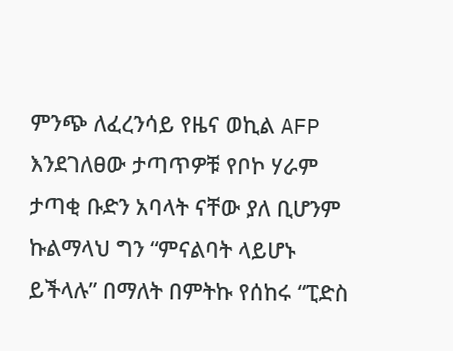ምንጭ ለፈረንሳይ የዜና ወኪል AFP እንደገለፀው ታጣጥዎቹ የቦኮ ሃራም ታጣቂ ቡድን አባላት ናቸው ያለ ቢሆንም ኩልማላህ ግን “ምናልባት ላይሆኑ ይችላሉ” በማለት በምትኩ የሰከሩ “ፒድስ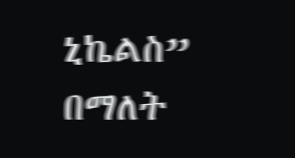ኒኬልስ” በማለት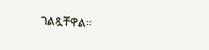ገልጿቸዋል።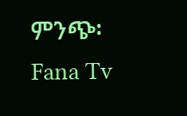ምንጭ፡ Fana Tv